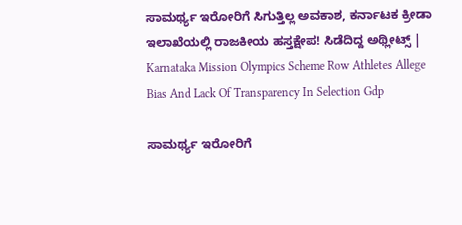ಸಾಮರ್ಥ್ಯ ಇರೋರಿಗೆ ಸಿಗುತ್ತಿಲ್ಲ ಅವಕಾಶ, ಕರ್ನಾಟಕ ಕ್ರೀಡಾ ಇಲಾಖೆಯಲ್ಲಿ ರಾಜಕೀಯ ಹಸ್ತಕ್ಷೇಪ! ಸಿಡೆದಿದ್ದ ಅಥ್ಲೀಟ್ಸ್‌ | Karnataka Mission Olympics Scheme Row Athletes Allege Bias And Lack Of Transparency In Selection Gdp

ಸಾಮರ್ಥ್ಯ ಇರೋರಿಗೆ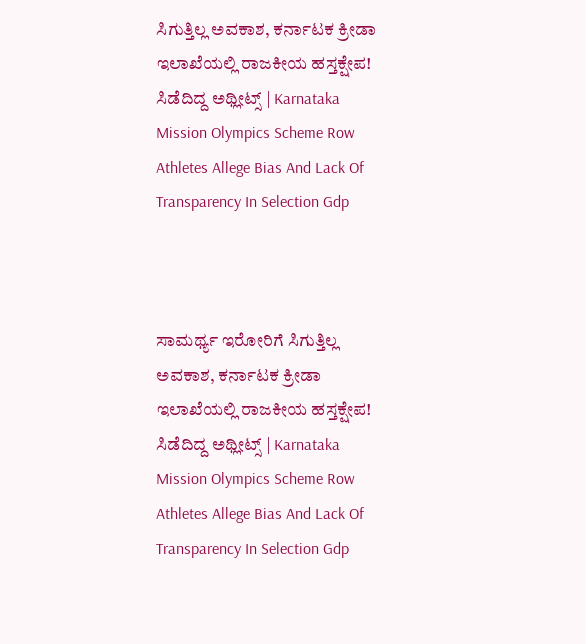ಸಿಗುತ್ತಿಲ್ಲ ಅವಕಾಶ, ಕರ್ನಾಟಕ ಕ್ರೀಡಾ ಇಲಾಖೆಯಲ್ಲಿ ರಾಜಕೀಯ ಹಸ್ತಕ್ಷೇಪ! ಸಿಡೆದಿದ್ದ ಅಥ್ಲೀಟ್ಸ್‌ | Karnataka Mission Olympics Scheme Row Athletes Allege Bias And Lack Of Transparency In Selection Gdp



ಸಾಮರ್ಥ್ಯ ಇರೋರಿಗೆ ಸಿಗುತ್ತಿಲ್ಲ ಅವಕಾಶ, ಕರ್ನಾಟಕ ಕ್ರೀಡಾ ಇಲಾಖೆಯಲ್ಲಿ ರಾಜಕೀಯ ಹಸ್ತಕ್ಷೇಪ! ಸಿಡೆದಿದ್ದ ಅಥ್ಲೀಟ್ಸ್‌ | Karnataka Mission Olympics Scheme Row Athletes Allege Bias And Lack Of Transparency In Selection Gdp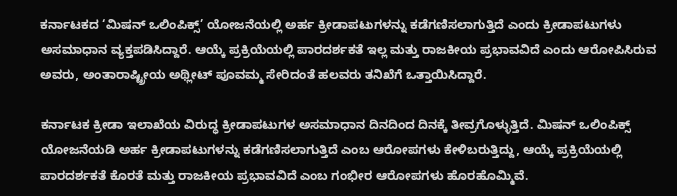ಕರ್ನಾಟಕದ ‘ಮಿಷನ್ ಒಲಿಂಪಿಕ್ಸ್’ ಯೋಜನೆಯಲ್ಲಿ ಅರ್ಹ ಕ್ರೀಡಾಪಟುಗಳನ್ನು ಕಡೆಗಣಿಸಲಾಗುತ್ತಿದೆ ಎಂದು ಕ್ರೀಡಾಪಟುಗಳು ಅಸಮಾಧಾನ ವ್ಯಕ್ತಪಡಿಸಿದ್ದಾರೆ. ಆಯ್ಕೆ ಪ್ರಕ್ರಿಯೆಯಲ್ಲಿ ಪಾರದರ್ಶಕತೆ ಇಲ್ಲ ಮತ್ತು ರಾಜಕೀಯ ಪ್ರಭಾವವಿದೆ ಎಂದು ಆರೋಪಿಸಿರುವ ಅವರು, ಅಂತಾರಾಷ್ಟ್ರೀಯ ಅಥ್ಲೀಟ್ ಪೂವಮ್ಮ ಸೇರಿದಂತೆ ಹಲವರು ತನಿಖೆಗೆ ಒತ್ತಾಯಿಸಿದ್ದಾರೆ.

ಕರ್ನಾಟಕ ಕ್ರೀಡಾ ಇಲಾಖೆಯ ವಿರುದ್ಧ ಕ್ರೀಡಾಪಟುಗಳ ಅಸಮಾಧಾನ ದಿನದಿಂದ ದಿನಕ್ಕೆ ತೀವ್ರಗೊಳ್ಳುತ್ತಿದೆ. ಮಿಷನ್ ಒಲಿಂಪಿಕ್ಸ್ ಯೋಜನೆಯಡಿ ಅರ್ಹ ಕ್ರೀಡಾಪಟುಗಳನ್ನು ಕಡೆಗಣಿಸಲಾಗುತ್ತಿದೆ ಎಂಬ ಆರೋಪಗಳು ಕೇಳಿಬರುತ್ತಿದ್ದು, ಆಯ್ಕೆ ಪ್ರಕ್ರಿಯೆಯಲ್ಲಿ ಪಾರದರ್ಶಕತೆ ಕೊರತೆ ಮತ್ತು ರಾಜಕೀಯ ಪ್ರಭಾವವಿದೆ ಎಂಬ ಗಂಭೀರ ಆರೋಪಗಳು ಹೊರಹೊಮ್ಮಿವೆ.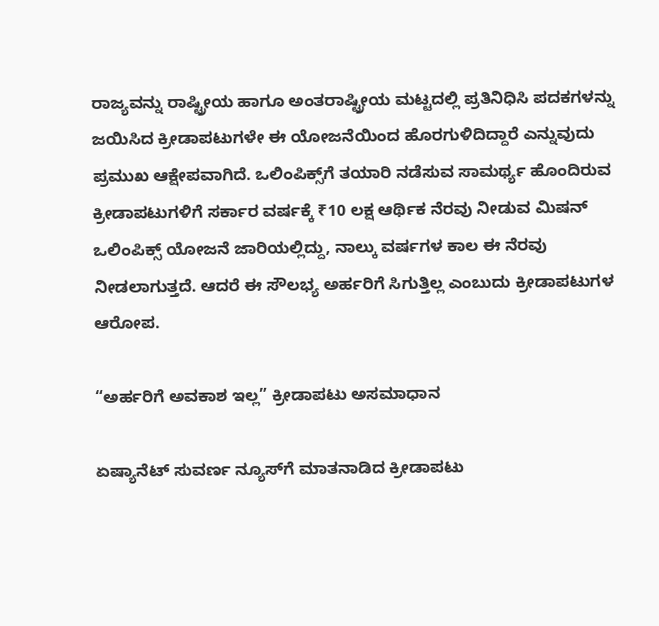ರಾಜ್ಯವನ್ನು ರಾಷ್ಟ್ರೀಯ ಹಾಗೂ ಅಂತರಾಷ್ಟ್ರೀಯ ಮಟ್ಟದಲ್ಲಿ ಪ್ರತಿನಿಧಿಸಿ ಪದಕಗಳನ್ನು ಜಯಿಸಿದ ಕ್ರೀಡಾಪಟುಗಳೇ ಈ ಯೋಜನೆಯಿಂದ ಹೊರಗುಳಿದಿದ್ದಾರೆ ಎನ್ನುವುದು ಪ್ರಮುಖ ಆಕ್ಷೇಪವಾಗಿದೆ. ಒಲಿಂಪಿಕ್ಸ್‌ಗೆ ತಯಾರಿ ನಡೆಸುವ ಸಾಮರ್ಥ್ಯ ಹೊಂದಿರುವ ಕ್ರೀಡಾಪಟುಗಳಿಗೆ ಸರ್ಕಾರ ವರ್ಷಕ್ಕೆ ₹10 ಲಕ್ಷ ಆರ್ಥಿಕ ನೆರವು ನೀಡುವ ಮಿಷನ್ ಒಲಿಂಪಿಕ್ಸ್ ಯೋಜನೆ ಜಾರಿಯಲ್ಲಿದ್ದು, ನಾಲ್ಕು ವರ್ಷಗಳ ಕಾಲ ಈ ನೆರವು ನೀಡಲಾಗುತ್ತದೆ. ಆದರೆ ಈ ಸೌಲಭ್ಯ ಅರ್ಹರಿಗೆ ಸಿಗುತ್ತಿಲ್ಲ ಎಂಬುದು ಕ್ರೀಡಾಪಟುಗಳ ಆರೋಪ.

“ಅರ್ಹರಿಗೆ ಅವಕಾಶ ಇಲ್ಲ” ಕ್ರೀಡಾಪಟು ಅಸಮಾಧಾನ

ಏಷ್ಯಾನೆಟ್ ಸುವರ್ಣ ನ್ಯೂಸ್‌ಗೆ ಮಾತನಾಡಿದ ಕ್ರೀಡಾಪಟು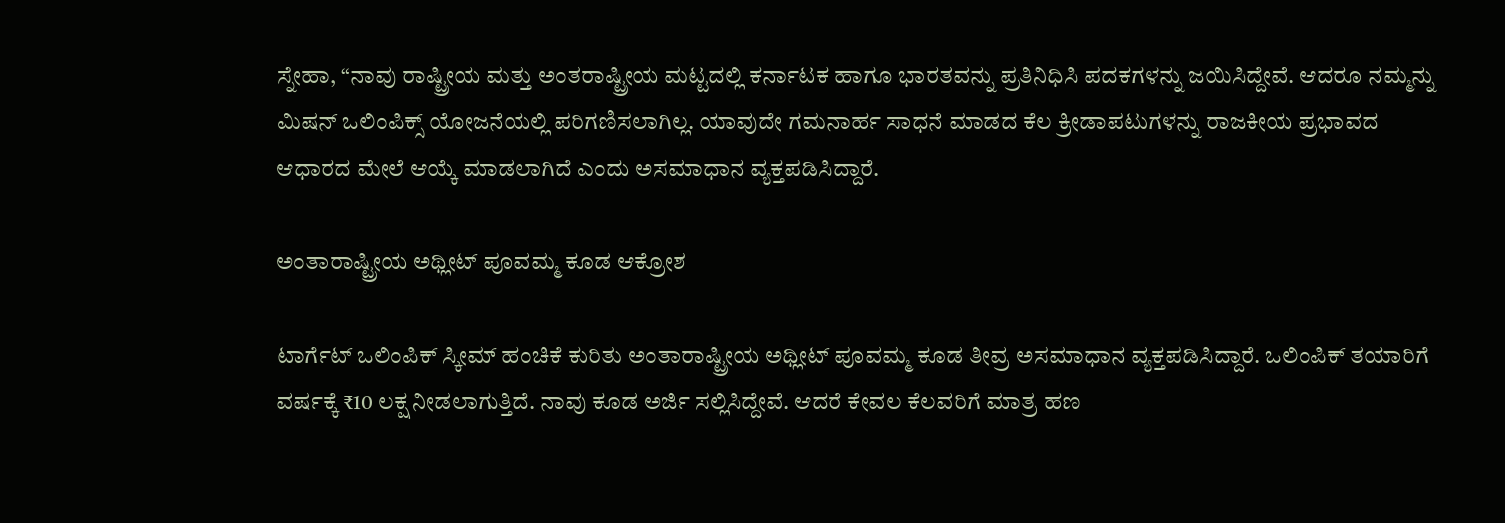ಸ್ನೇಹಾ, “ನಾವು ರಾಷ್ಟ್ರೀಯ ಮತ್ತು ಅಂತರಾಷ್ಟ್ರೀಯ ಮಟ್ಟದಲ್ಲಿ ಕರ್ನಾಟಕ ಹಾಗೂ ಭಾರತವನ್ನು ಪ್ರತಿನಿಧಿಸಿ ಪದಕಗಳನ್ನು ಜಯಿಸಿದ್ದೇವೆ. ಆದರೂ ನಮ್ಮನ್ನು ಮಿಷನ್ ಒಲಿಂಪಿಕ್ಸ್ ಯೋಜನೆಯಲ್ಲಿ ಪರಿಗಣಿಸಲಾಗಿಲ್ಲ. ಯಾವುದೇ ಗಮನಾರ್ಹ ಸಾಧನೆ ಮಾಡದ ಕೆಲ ಕ್ರೀಡಾಪಟುಗಳನ್ನು ರಾಜಕೀಯ ಪ್ರಭಾವದ ಆಧಾರದ ಮೇಲೆ ಆಯ್ಕೆ ಮಾಡಲಾಗಿದೆ ಎಂದು ಅಸಮಾಧಾನ ವ್ಯಕ್ತಪಡಿಸಿದ್ದಾರೆ.

ಅಂತಾರಾಷ್ಟ್ರೀಯ ಅಥ್ಲೀಟ್ ಪೂವಮ್ಮ ಕೂಡ ಆಕ್ರೋಶ

ಟಾರ್ಗೆಟ್ ಒಲಿಂಪಿಕ್ ಸ್ಕೀಮ್ ಹಂಚಿಕೆ ಕುರಿತು ಅಂತಾರಾಷ್ಟ್ರೀಯ ಅಥ್ಲೀಟ್ ಪೂವಮ್ಮ ಕೂಡ ತೀವ್ರ ಅಸಮಾಧಾನ ವ್ಯಕ್ತಪಡಿಸಿದ್ದಾರೆ. ಒಲಿಂಪಿಕ್ ತಯಾರಿಗೆ ವರ್ಷಕ್ಕೆ ₹10 ಲಕ್ಷ ನೀಡಲಾಗುತ್ತಿದೆ. ನಾವು ಕೂಡ ಅರ್ಜಿ ಸಲ್ಲಿಸಿದ್ದೇವೆ. ಆದರೆ ಕೇವಲ ಕೆಲವರಿಗೆ ಮಾತ್ರ ಹಣ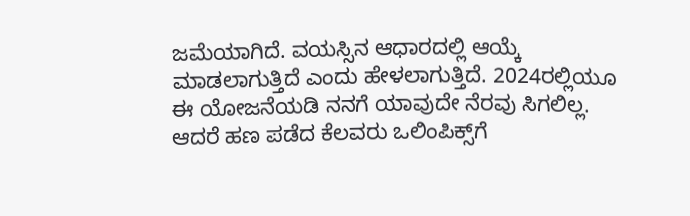ಜಮೆಯಾಗಿದೆ. ವಯಸ್ಸಿನ ಆಧಾರದಲ್ಲಿ ಆಯ್ಕೆ ಮಾಡಲಾಗುತ್ತಿದೆ ಎಂದು ಹೇಳಲಾಗುತ್ತಿದೆ. 2024ರಲ್ಲಿಯೂ ಈ ಯೋಜನೆಯಡಿ ನನಗೆ ಯಾವುದೇ ನೆರವು ಸಿಗಲಿಲ್ಲ. ಆದರೆ ಹಣ ಪಡೆದ ಕೆಲವರು ಒಲಿಂಪಿಕ್ಸ್‌ಗೆ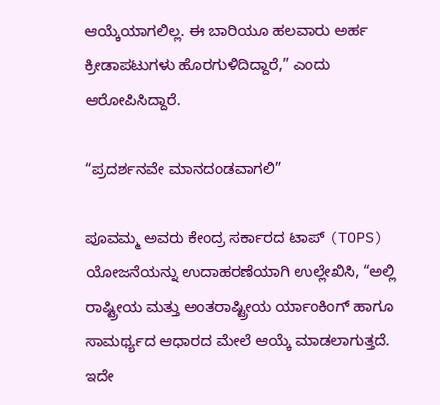ಆಯ್ಕೆಯಾಗಲಿಲ್ಲ. ಈ ಬಾರಿಯೂ ಹಲವಾರು ಅರ್ಹ ಕ್ರೀಡಾಪಟುಗಳು ಹೊರಗುಳಿದಿದ್ದಾರೆ,” ಎಂದು ಆರೋಪಿಸಿದ್ದಾರೆ.

“ಪ್ರದರ್ಶನವೇ ಮಾನದಂಡವಾಗಲಿ”

ಪೂವಮ್ಮ ಅವರು ಕೇಂದ್ರ ಸರ್ಕಾರದ ಟಾಪ್ (TOPS) ಯೋಜನೆಯನ್ನು ಉದಾಹರಣೆಯಾಗಿ ಉಲ್ಲೇಖಿಸಿ, “ಅಲ್ಲಿ ರಾಷ್ಟ್ರೀಯ ಮತ್ತು ಅಂತರಾಷ್ಟ್ರೀಯ ರ್ಯಾಂಕಿಂಗ್ ಹಾಗೂ ಸಾಮರ್ಥ್ಯದ ಆಧಾರದ ಮೇಲೆ ಆಯ್ಕೆ ಮಾಡಲಾಗುತ್ತದೆ. ಇದೇ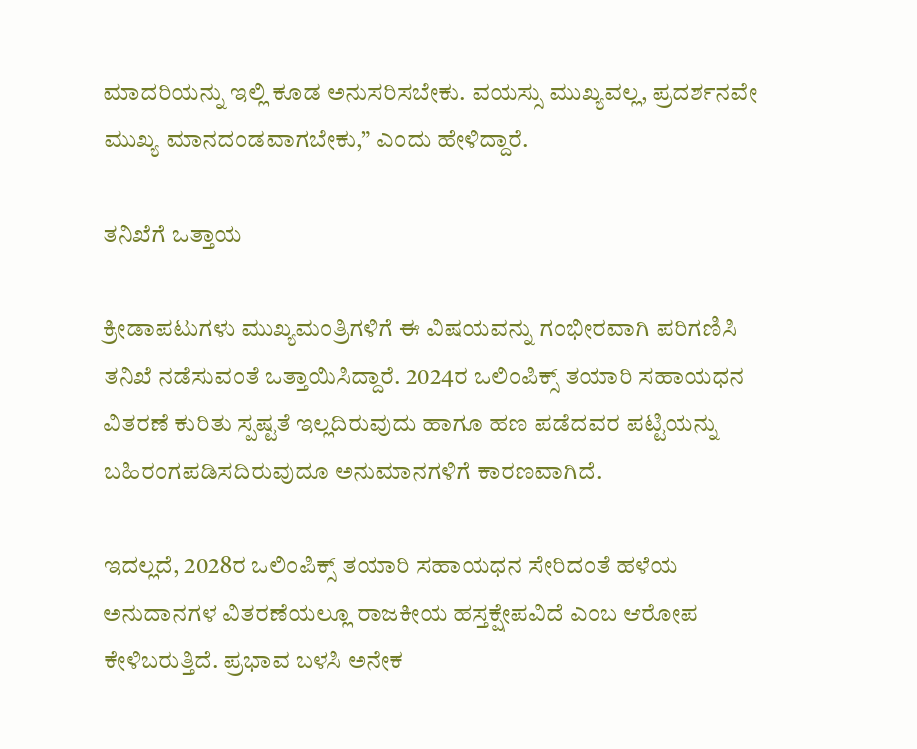ಮಾದರಿಯನ್ನು ಇಲ್ಲಿ ಕೂಡ ಅನುಸರಿಸಬೇಕು. ವಯಸ್ಸು ಮುಖ್ಯವಲ್ಲ, ಪ್ರದರ್ಶನವೇ ಮುಖ್ಯ ಮಾನದಂಡವಾಗಬೇಕು,” ಎಂದು ಹೇಳಿದ್ದಾರೆ.

ತನಿಖೆಗೆ ಒತ್ತಾಯ

ಕ್ರೀಡಾಪಟುಗಳು ಮುಖ್ಯಮಂತ್ರಿಗಳಿಗೆ ಈ ವಿಷಯವನ್ನು ಗಂಭೀರವಾಗಿ ಪರಿಗಣಿಸಿ ತನಿಖೆ ನಡೆಸುವಂತೆ ಒತ್ತಾಯಿಸಿದ್ದಾರೆ. 2024ರ ಒಲಿಂಪಿಕ್ಸ್ ತಯಾರಿ ಸಹಾಯಧನ ವಿತರಣೆ ಕುರಿತು ಸ್ಪಷ್ಟತೆ ಇಲ್ಲದಿರುವುದು ಹಾಗೂ ಹಣ ಪಡೆದವರ ಪಟ್ಟಿಯನ್ನು ಬಹಿರಂಗಪಡಿಸದಿರುವುದೂ ಅನುಮಾನಗಳಿಗೆ ಕಾರಣವಾಗಿದೆ.

ಇದಲ್ಲದೆ, 2028ರ ಒಲಿಂಪಿಕ್ಸ್ ತಯಾರಿ ಸಹಾಯಧನ ಸೇರಿದಂತೆ ಹಳೆಯ ಅನುದಾನಗಳ ವಿತರಣೆಯಲ್ಲೂ ರಾಜಕೀಯ ಹಸ್ತಕ್ಷೇಪವಿದೆ ಎಂಬ ಆರೋಪ ಕೇಳಿಬರುತ್ತಿದೆ. ಪ್ರಭಾವ ಬಳಸಿ ಅನೇಕ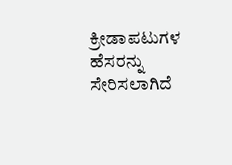ಕ್ರೀಡಾಪಟುಗಳ ಹೆಸರನ್ನು ಸೇರಿಸಲಾಗಿದೆ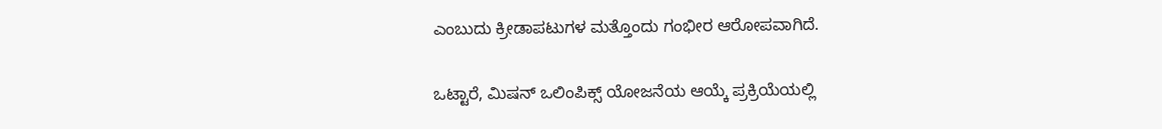ಎಂಬುದು ಕ್ರೀಡಾಪಟುಗಳ ಮತ್ತೊಂದು ಗಂಭೀರ ಆರೋಪವಾಗಿದೆ.

ಒಟ್ಟಾರೆ, ಮಿಷನ್ ಒಲಿಂಪಿಕ್ಸ್ ಯೋಜನೆಯ ಆಯ್ಕೆ ಪ್ರಕ್ರಿಯೆಯಲ್ಲಿ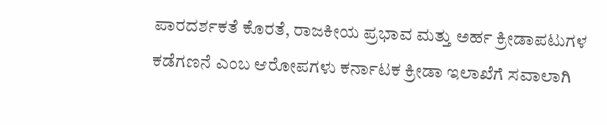ಪಾರದರ್ಶಕತೆ ಕೊರತೆ, ರಾಜಕೀಯ ಪ್ರಭಾವ ಮತ್ತು ಅರ್ಹ ಕ್ರೀಡಾಪಟುಗಳ ಕಡೆಗಣನೆ ಎಂಬ ಆರೋಪಗಳು ಕರ್ನಾಟಕ ಕ್ರೀಡಾ ಇಲಾಖೆಗೆ ಸವಾಲಾಗಿ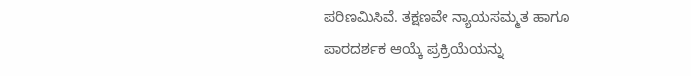ಪರಿಣಮಿಸಿವೆ. ತಕ್ಷಣವೇ ನ್ಯಾಯಸಮ್ಮತ ಹಾಗೂ ಪಾರದರ್ಶಕ ಆಯ್ಕೆ ಪ್ರಕ್ರಿಯೆಯನ್ನು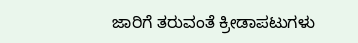ಜಾರಿಗೆ ತರುವಂತೆ ಕ್ರೀಡಾಪಟುಗಳು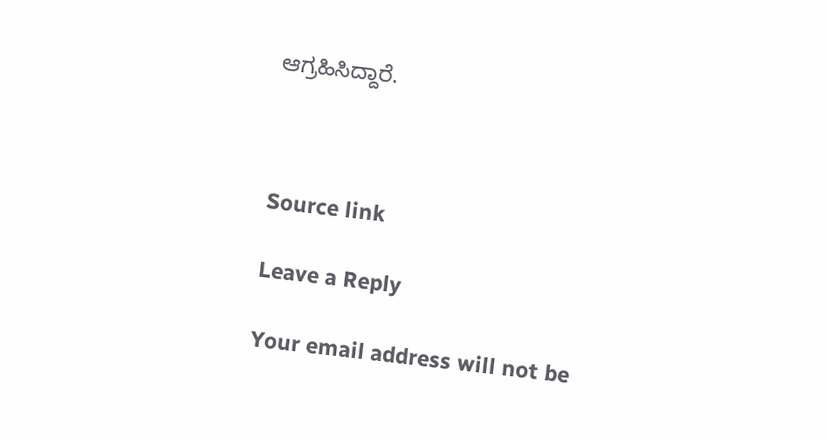ಆಗ್ರಹಿಸಿದ್ದಾರೆ.



Source link

Leave a Reply

Your email address will not be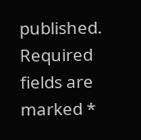published. Required fields are marked *